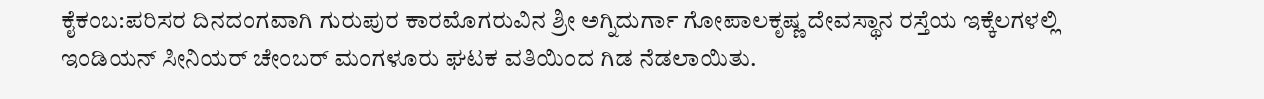ಕೈಕಂಬ:ಪರಿಸರ ದಿನದಂಗವಾಗಿ ಗುರುಪುರ ಕಾರಮೊಗರುವಿನ ಶ್ರೀ ಅಗ್ನಿದುರ್ಗಾ ಗೋಪಾಲಕೃಷ್ಣ ದೇವಸ್ಥಾನ ರಸ್ತೆಯ ಇಕ್ಕೆಲಗಳಲ್ಲಿ ಇಂಡಿಯನ್ ಸೀನಿಯರ್ ಚೇಂಬರ್ ಮಂಗಳೂರು ಘಟಕ ವತಿಯಿಂದ ಗಿಡ ನೆಡಲಾಯಿತು.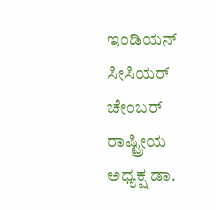ಇಂಡಿಯನ್ ಸೀಸಿಯರ್ ಚೇಂಬರ್ ರಾಷ್ಟ್ರೀಯ ಅಧ್ಯಕ್ಷ ಡಾ.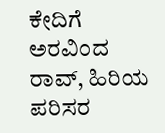ಕೇದಿಗೆ ಅರವಿಂದ ರಾವ್, ಹಿರಿಯ ಪರಿಸರ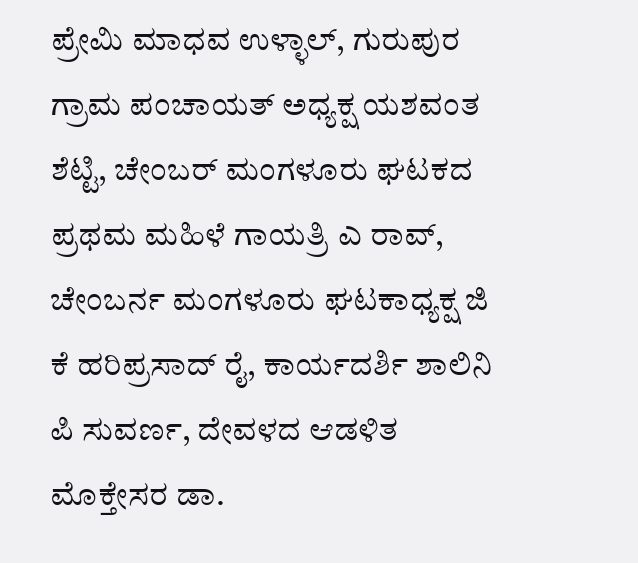ಪ್ರೇಮಿ ಮಾಧವ ಉಳ್ಳಾಲ್, ಗುರುಪುರ ಗ್ರಾಮ ಪಂಚಾಯತ್ ಅಧ್ಯಕ್ಷ ಯಶವಂತ ಶೆಟ್ಟಿ, ಚೇಂಬರ್ ಮಂಗಳೂರು ಘಟಕದ ಪ್ರಥಮ ಮಹಿಳೆ ಗಾಯತ್ರಿ ಎ ರಾವ್, ಚೇಂಬರ್ನ ಮಂಗಳೂರು ಘಟಕಾಧ್ಯಕ್ಷ ಜಿ ಕೆ ಹರಿಪ್ರಸಾದ್ ರೈ, ಕಾರ್ಯದರ್ಶಿ ಶಾಲಿನಿ ಪಿ ಸುವರ್ಣ, ದೇವಳದ ಆಡಳಿತ ಮೊಕ್ತೇಸರ ಡಾ.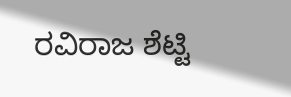ರವಿರಾಜ ಶೆಟ್ಟಿ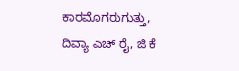ಕಾರಮೊಗರುಗುತ್ತು, ದಿವ್ಯಾ ಎಚ್ ರೈ, ಜಿ ಕೆ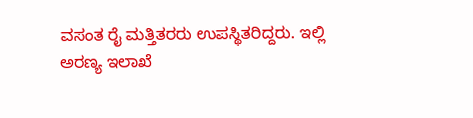ವಸಂತ ರೈ ಮತ್ತಿತರರು ಉಪಸ್ಥಿತರಿದ್ದರು. ಇಲ್ಲಿ ಅರಣ್ಯ ಇಲಾಖೆ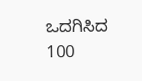ಒದಗಿಸಿದ 100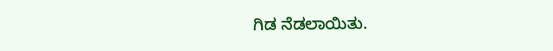ಗಿಡ ನೆಡಲಾಯಿತು.